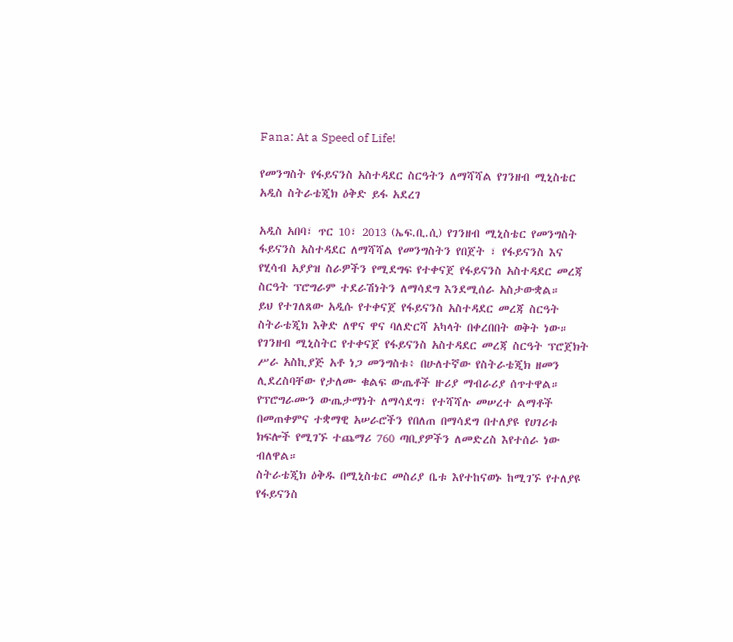Fana: At a Speed of Life!

የመንግስት የፋይናንስ አስተዳደር ስርዓትን ለማሻሻል የገንዘብ ሚኒስቴር አዲስ ስትራቴጂክ ዕቅድ ይፋ አደረገ

አዲስ አበባ፣ ጥር 10፣ 2013 (ኤፍ.ቢ.ሲ) የገንዘብ ሚኒስቴር የመንግስት ፋይናንስ አስተዳደር ለማሻሻል የመንግስትን የበጀት ፣ የፋይናንስ እና የሂሳብ አያያዝ ስራዎችን የሚደግፍ የተቀናጀ የፋይናንስ አስተዳደር መረጃ ስርዓት ፕሮግራም ተደራሽነትን ለማሳደግ እንደሚሰራ አስታውቋል።
ይህ የተገለጸው አዲሱ የተቀናጀ የፋይናንስ አስተዳደር መረጃ ስርዓት ስትራቴጂክ እቅድ ለዋና ዋና ባለድርሻ አካላት በቀረበበት ወቅት ነው።
የገንዘብ ሚኒስትር የተቀናጀ የፋይናንስ አስተዳደር መረጃ ስርዓት ፕሮጀክት ሥራ አስኪያጅ አቶ ነጋ መንግስቱ፥ በሁለተኛው የስትራቴጂክ ዘመን ሊደረስባቸው የታለሙ ቁልፍ ውጤቶች ዙሪያ ማብራሪያ ሰጥተዋል።
የፕሮግራሙን ውጤታማነት ለማሳደግ፣ የተሻሻሉ መሠረተ ልማቶች በመጠቀምና ተቋማዊ አሠራሮችን የበለጠ በማሳደግ በተለያዩ የሀገሪቱ ክፍሎች የሚገኙ ተጨማሪ 760 ጣቢያዎችን ለመድረስ እየተሰራ ነው ብለዋል።
ስትራቴጂክ ዕቅዱ በሚኒስቴር መስሪያ ቤቱ እየተከናወኑ ከሚገኙ የተለያዩ የፋይናንስ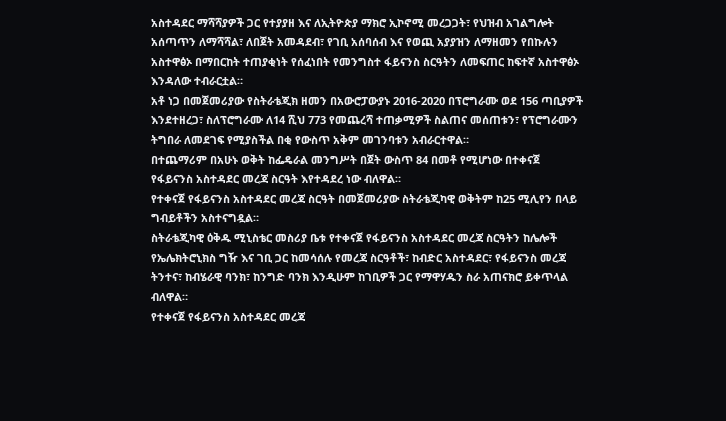አስተዳደር ማሻሻያዎች ጋር የተያያዘ እና ለኢትዮጵያ ማክሮ ኢኮኖሚ መረጋጋት፣ የህዝብ አገልግሎት አሰጣጥን ለማሻሻል፣ ለበጀት አመዳደብ፣ የገቢ አሰባሰብ እና የወጪ አያያዝን ለማዘመን የበኩሉን አስተዋፅኦ በማበርከት ተጠያቂነት የሰፈነበት የመንግስተ ፋይናንስ ስርዓትን ለመፍጠር ከፍተኛ አስተዋፅኦ እንዳለው ተብራርቷል።
አቶ ነጋ በመጀመሪያው የስትራቴጂክ ዘመን በአውሮፓውያኑ 2016-2020 በፕሮግራሙ ወደ 156 ጣቢያዎች እንደተዘረጋ፣ ስለፕሮግራሙ ለ14 ሺህ 773 የመጨረሻ ተጠቃሚዎች ስልጠና መሰጠቱን፣ የፕሮግራሙን ትግበራ ለመደገፍ የሚያስችል በቂ የውስጥ አቅም መገንባቱን አብራርተዋል።
በተጨማሪም በአሁኑ ወቅት ከፌዴራል መንግሥት በጀት ውስጥ 84 በመቶ የሚሆነው በተቀናጀ የፋይናንስ አስተዳደር መረጃ ስርዓት እየተዳደረ ነው ብለዋል።
የተቀናጀ የፋይናንስ አስተዳደር መረጃ ስርዓት በመጀመሪያው ስትራቴጂካዊ ወቅትም ከ25 ሚሊየን በላይ ግብይቶችን አስተናግዷል።
ስትራቴጂካዊ ዕቅዱ ሚኒስቴር መስሪያ ቤቱ የተቀናጀ የፋይናንስ አስተዳደር መረጃ ስርዓትን ከሌሎች የኤሌክትሮኒክስ ግዥ እና ገቢ ጋር ከመሳሰሉ የመረጃ ስርዓቶች፣ ከብድር አስተዳደር፣ የፋይናንስ መረጃ ትንተና፣ ከብሄራዊ ባንክ፣ ከንግድ ባንክ እንዲሁም ከገቢዎች ጋር የማዋሃዱን ስራ አጠናክሮ ይቀጥላል ብለዋል።
የተቀናጀ የፋይናንስ አስተዳደር መረጃ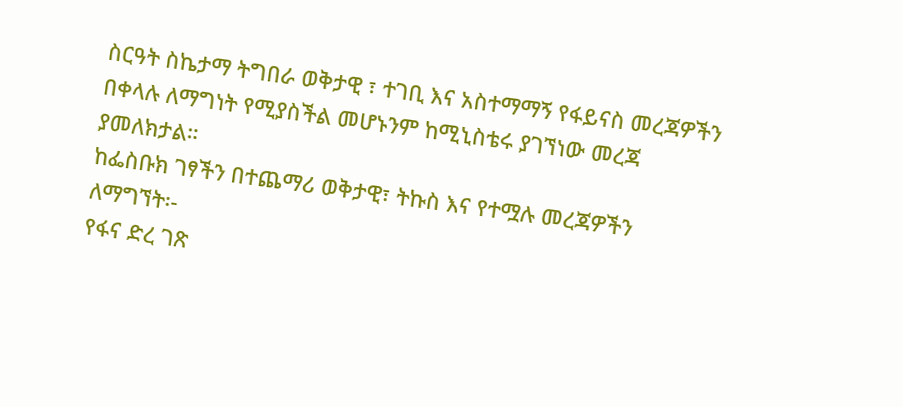ስርዓት ስኬታማ ትግበራ ወቅታዊ ፣ ተገቢ እና አስተማማኝ የፋይናስ መረጃዎችን በቀላሉ ለማግነት የሚያስችል መሆኑንም ከሚኒስቴሩ ያገኘነው መረጃ ያመለክታል።
ከፌስቡክ ገፃችን በተጨማሪ ወቅታዊ፣ ትኩስ እና የተሟሉ መረጃዎችን ለማግኘት፡-
የፋና ድረ ገጽ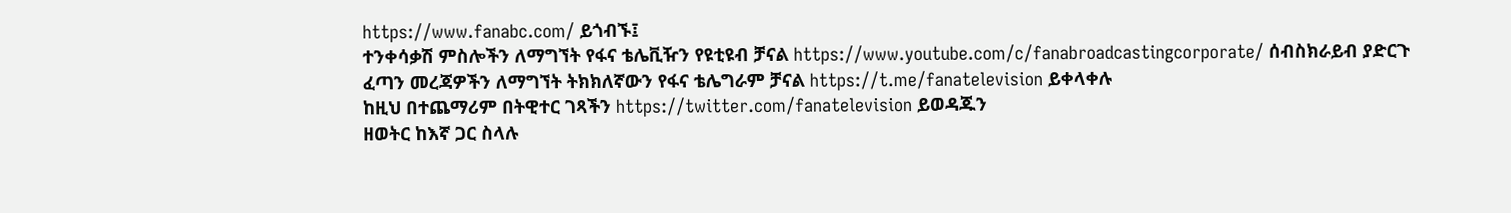https://www.fanabc.com/ ይጎብኙ፤
ተንቀሳቃሽ ምስሎችን ለማግኘት የፋና ቴሌቪዥን የዩቲዩብ ቻናል https://www.youtube.com/c/fanabroadcastingcorporate/ ሰብስክራይብ ያድርጉ
ፈጣን መረጃዎችን ለማግኘት ትክክለኛውን የፋና ቴሌግራም ቻናል https://t.me/fanatelevision ይቀላቀሉ
ከዚህ በተጨማሪም በትዊተር ገጻችን https://twitter.com/fanatelevision ይወዳጁን
ዘወትር ከእኛ ጋር ስላሉ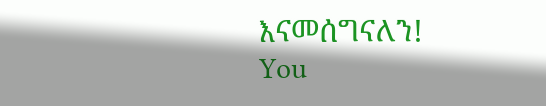እናመሰግናለን!
You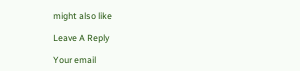might also like

Leave A Reply

Your email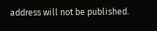address will not be published.